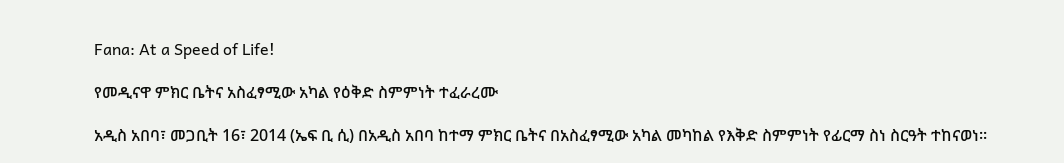Fana: At a Speed of Life!

የመዲናዋ ምክር ቤትና አስፈፃሚው አካል የዕቅድ ስምምነት ተፈራረሙ

አዲስ አበባ፣ መጋቢት 16፣ 2014 (ኤፍ ቢ ሲ) በአዲስ አበባ ከተማ ምክር ቤትና በአስፈፃሚው አካል መካከል የእቅድ ስምምነት የፊርማ ስነ ስርዓት ተከናወነ፡፡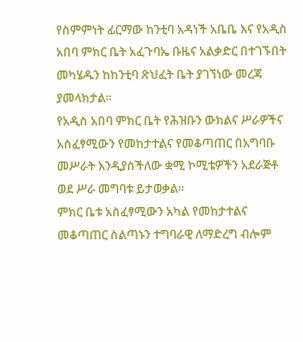የስምምነት ፊርማው ከንቲባ አዳነች አቤቤ እና የአዲስ አበባ ምክር ቤት አፈጉባኤ ቡዜና አልቃድር በተገኙበት መካሄዱን ከከንቲባ ጽህፈት ቤት ያገኘነው መረጃ ያመላክታል፡፡
የአዲስ አበባ ምክር ቤት የሕዝቡን ውክልና ሥራዎችና አስፈፃሚውን የመከታተልና የመቆጣጠር በአግባቡ መሥራት እንዲያስችለው ቋሚ ኮሚቴዎችን አደራጅቶ ወደ ሥራ መግባቱ ይታወቃል፡፡
ምክር ቤቱ አስፈፃሚውን አካል የመከታተልና መቆጣጠር ስልጣኑን ተግባራዊ ለማድረግ ብሎም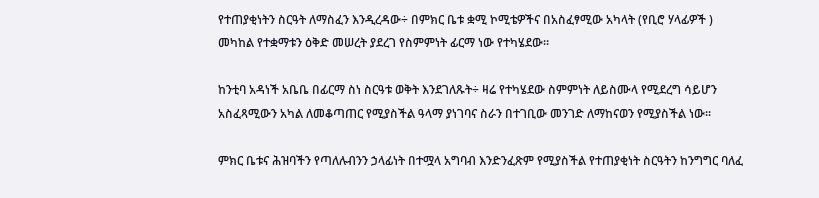የተጠያቂነትን ስርዓት ለማስፈን እንዲረዳው÷ በምክር ቤቱ ቋሚ ኮሚቴዎችና በአስፈፃሚው አካላት (የቢሮ ሃላፊዎች ) መካከል የተቋማቱን ዕቅድ መሠረት ያደረገ የስምምነት ፊርማ ነው የተካሄደው።

ከንቲባ አዳነች አቤቤ በፊርማ ስነ ስርዓቱ ወቅት እንደገለጹት÷ ዛሬ የተካሄደው ስምምነት ለይስሙላ የሚደረግ ሳይሆን አስፈጻሚውን አካል ለመቆጣጠር የሚያስችል ዓላማ ያነገባና ስራን በተገቢው መንገድ ለማከናወን የሚያስችል ነው፡፡

ምክር ቤቱና ሕዝባችን የጣለሉብንን ኃላፊነት በተሟላ አግባብ እንድንፈጽም የሚያስችል የተጠያቂነት ስርዓትን ከንግግር ባለፈ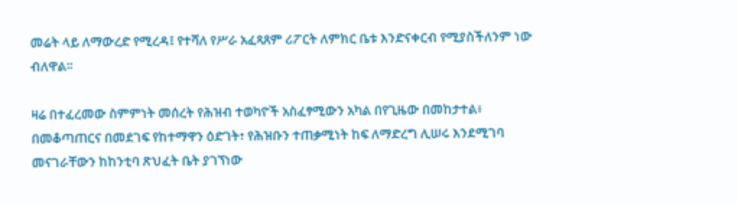መሬት ላይ ለማውረድ የሚረዳ፤ የተሻለ የሥራ አፈጻጸም ሪፖርት ለምክር ቤቱ እንድናቀርብ የሚያስችለንም ነው ብለዋል፡፡

ዛሬ በተፈረመው ስምምነት መሰረት የሕዝብ ተወካዮች አስፈፃሚውን አካል በየጊዜው በመከታተል፥ በመቆጣጠርና በመደገፍ የከተማዋን ዕድገት፣ የሕዝቡን ተጠቃሚነት ከፍ ለማድረግ ሊሠሩ እንደሚገባ መናገራቸውን ከከንቲባ ጽህፈት ቤት ያገኘነው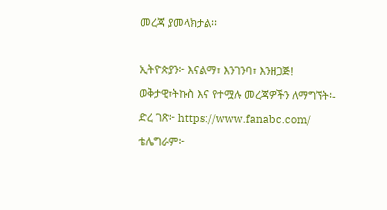መረጃ ያመላክታል፡፡

ኢትዮጵያን፦ እናልማ፣ እንገንባ፣ እንዘጋጅ!
ወቅታዊ፣ትኩስ እና የተሟሉ መረጃዎችን ለማግኘት፡-
ድረ ገጽ፦ https://www.fanabc.com/
ቴሌግራም፦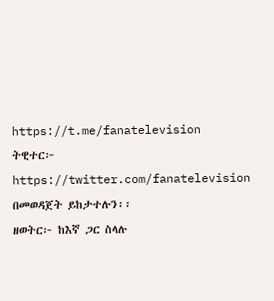https://t.me/fanatelevision
ትዊተር፦ https://twitter.com/fanatelevision በመወዳጀት ይከታተሉን፡፡
ዘወትር፦ ከእኛ ጋር ስላሉ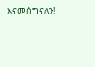እናመሰግናለን!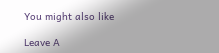You might also like

Leave A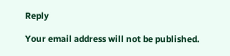Reply

Your email address will not be published.